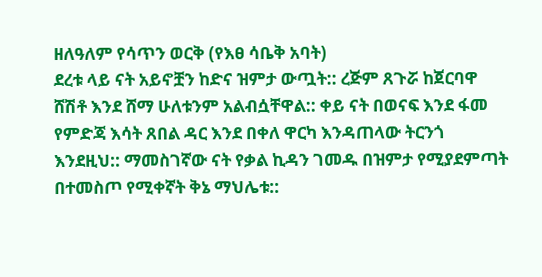ዘለዓለም የሳጥን ወርቅ (የእፀ ሳቤቅ አባት)
ደረቱ ላይ ናት አይኖቿን ከድና ዝምታ ውጧት:: ረጅም ጸጉሯ ከጀርባዋ ሸሽቶ እንደ ሸማ ሁለቱንም አልብሷቸዋል:: ቀይ ናት በወናፍ እንደ ፋመ የምድጃ እሳት ጸበል ዳር እንደ በቀለ ዋርካ እንዳጠላው ትርንጎ እንደዚህ:: ማመስገኛው ናት የቃል ኪዳን ገመዱ በዝምታ የሚያደምጣት በተመስጦ የሚቀኛት ቅኔ ማህሌቱ::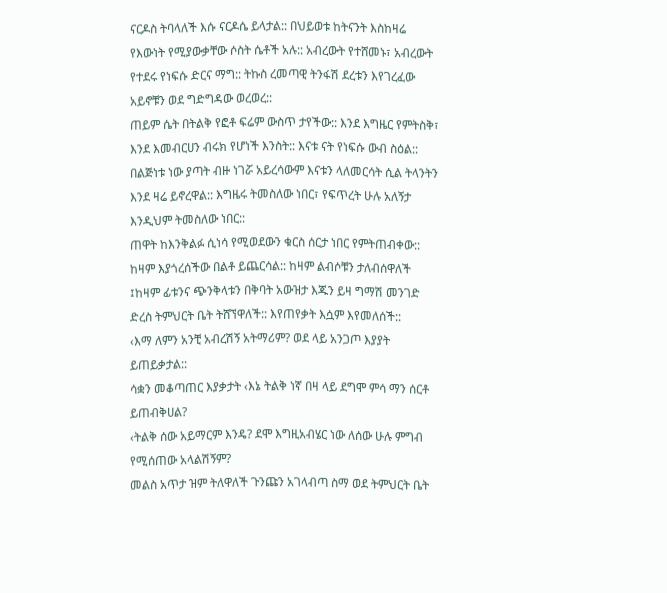ናርዶስ ትባላለች እሱ ናርዶሴ ይላታል:: በህይወቱ ከትናንት እስከዛሬ የእውነት የሚያውቃቸው ሶስት ሴቶች አሉ:: አብረውት የተሸመኑ፣ አብረውት የተደሩ የነፍሱ ድርና ማግ:: ትኩስ ረመጣዊ ትንፋሽ ደረቱን እየገረፈው አይኖቹን ወደ ግድግዳው ወረወረ::
ጠይም ሴት በትልቅ የፎቶ ፍሬም ውስጥ ታየችው:: እንደ እግዜር የምትስቅ፣ እንደ እመብርሀን ብሩክ የሆነች እንስት:: እናቱ ናት የነፍሱ ውብ ስዕል:: በልጅነቱ ነው ያጣት ብዙ ነገሯ አይረሳውም እናቱን ላለመርሳት ሲል ትላንትን እንደ ዛሬ ይኖረዋል:: እግዜሩ ትመስለው ነበር፣ የፍጥረት ሁሉ አለኝታ እንዲህም ትመስለው ነበር::
ጠዋት ከእንቅልፉ ሲነሳ የሚወደውን ቁርስ ሰርታ ነበር የምትጠብቀው:: ከዛም እያጎረሰችው በልቶ ይጨርሳል:: ከዛም ልብሶቹን ታለብሰዋለች ፤ከዛም ፊቱንና ጭንቅላቱን በቅባት አውዝታ እጁን ይዛ ግማሽ መንገድ ድረስ ትምህርት ቤት ትሸኘዋለች:: እየጠየቃት እሷም እየመለሰች::
‹እማ ለምን አንቺ አብረሽኝ አትማሪም? ወደ ላይ አንጋጦ እያያት ይጠይቃታል::
ሳቋን መቆጣጠር እያቃታት ‹እኔ ትልቅ ነኛ በዛ ላይ ደግሞ ምሳ ማን ሰርቶ ይጠብቅሀል?
‹ትልቅ ሰው አይማርም እንዴ? ደሞ እግዚአብሄር ነው ለሰው ሁሉ ምግብ የሚሰጠው አላልሽኝም?
መልስ አጥታ ዝም ትለዋለች ጉንጩን አገላብጣ ስማ ወደ ትምህርት ቤት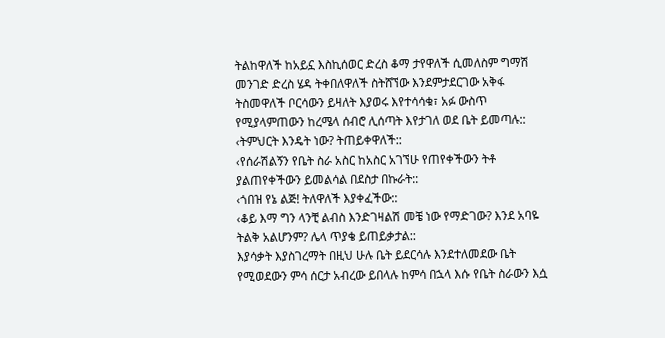ትልከዋለች ከአይኗ እስኪሰወር ድረስ ቆማ ታየዋለች ሲመለስም ግማሽ መንገድ ድረስ ሄዳ ትቀበለዋለች ስትሸኘው እንደምታደርገው አቅፋ ትስመዋለች ቦርሳውን ይዛለት እያወሩ እየተሳሳቁ፣ አፉ ውስጥ የሚያላምጠውን ከረሜላ ሰብሮ ሊሰጣት እየታገለ ወደ ቤት ይመጣሉ::
‹ትምህርት እንዴት ነው? ትጠይቀዋለች::
‹የሰራሽልኝን የቤት ስራ አስር ከአስር አገኘሁ የጠየቀችውን ትቶ ያልጠየቀችውን ይመልሳል በደስታ በኩራት::
‹ጎበዝ የኔ ልጅ! ትለዋለች እያቀፈችው::
‹ቆይ እማ ግን ላንቺ ልብስ እንድገዛልሽ መቼ ነው የማድገው? እንደ አባዬ ትልቅ አልሆንም? ሌላ ጥያቄ ይጠይቃታል::
እያሳቃት እያስገረማት በዚህ ሁሉ ቤት ይደርሳሉ እንደተለመደው ቤት የሚወደውን ምሳ ሰርታ አብረው ይበላሉ ከምሳ በኋላ እሱ የቤት ስራውን እሷ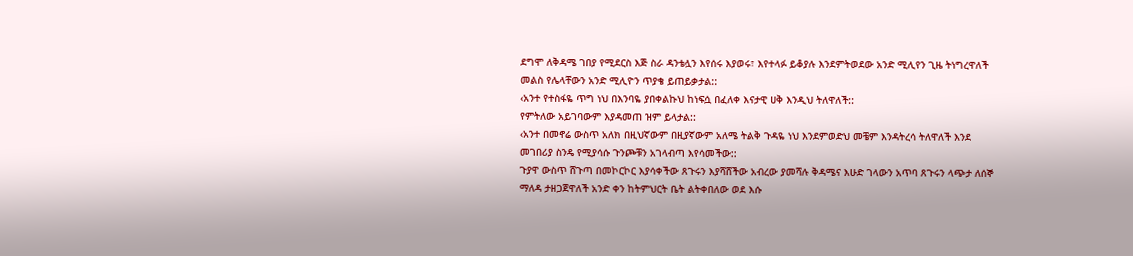ደግሞ ለቅዳሜ ገበያ የሚደርስ እጅ ስራ ዳንቴሏን እየሰሩ እያወሩ፣ እየተላፉ ይቆያሉ እንደምትወደው አንድ ሚሊየን ጊዜ ትነግረዋለች መልስ የሌላቸውን አንድ ሚሊዮን ጥያቄ ይጠይቃታል::
‹አንተ የተስፋዬ ጥግ ነህ በእንባዬ ያበቀልኩህ ከነፍሷ በፈለቀ እናታዊ ሀቅ እንዲህ ትለዋለች::
የምትለው አይገባውም እያዳመጠ ዝም ይላታል::
‹አንተ በመኖሬ ውስጥ አለክ በዚህኛውም በዚያኛውም አለሜ ትልቅ ጉዳዬ ነህ እንደምወድህ መቼም እንዳትረሳ ትለዋለች እንደ መገበሪያ ስንዴ የሚያሳሱ ጉንጮቹን አገላብጣ እየሳመችው::
ጉያዋ ውስጥ ሸጉጣ በመኮርኮር እያሳቀችው ጸጉሩን እያሻሸችው አብረው ያመሻሉ ቅዳሜና እሁድ ገላውን አጥባ ጸጉሩን ላጭታ ለሰኞ ማለዳ ታዘጋጀዋለች አንድ ቀን ከትምህርት ቤት ልትቀበለው ወደ እሱ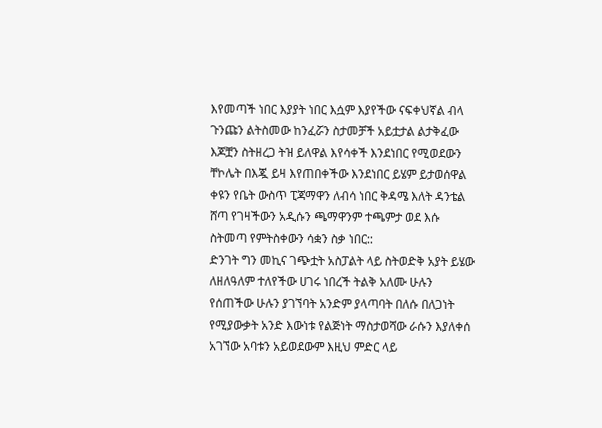እየመጣች ነበር እያያት ነበር እሷም እያየችው ናፍቀህኛል ብላ ጉንጩን ልትስመው ከንፈሯን ስታመቻች አይቷታል ልታቅፈው እጆቿን ስትዘረጋ ትዝ ይለዋል እየሳቀች እንደነበር የሚወደውን ቸኮሌት በእጇ ይዛ እየጠበቀችው እንደነበር ይሄም ይታወሰዋል ቀዩን የቤት ውስጥ ፒጃማዋን ለብሳ ነበር ቅዳሜ እለት ዳንቴል ሸጣ የገዛችውን አዲሱን ጫማዋንም ተጫምታ ወደ እሱ ስትመጣ የምትስቀውን ሳቋን ስቃ ነበር::
ድንገት ግን መኪና ገጭቷት አስፓልት ላይ ስትወድቅ አያት ይሄው ለዘለዓለም ተለየችው ሀገሩ ነበረች ትልቅ አለሙ ሁሉን የሰጠችው ሁሉን ያገኘባት አንድም ያላጣባት በለሱ በለጋነት የሚያውቃት አንድ እውነቱ የልጅነት ማስታወሻው ራሱን እያለቀሰ አገኘው አባቱን አይወደውም እዚህ ምድር ላይ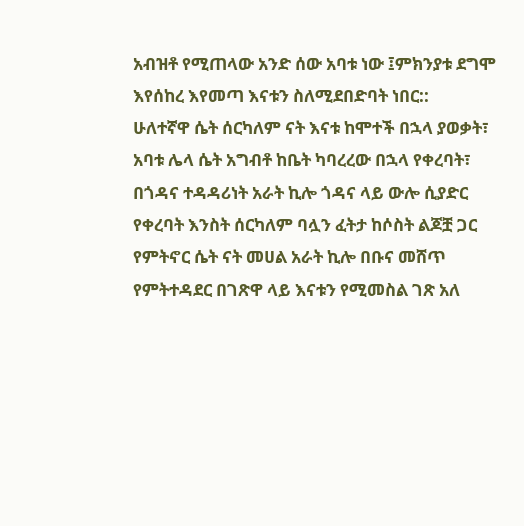አብዝቶ የሚጠላው አንድ ሰው አባቱ ነው ፤ምክንያቱ ደግሞ እየሰከረ እየመጣ እናቱን ስለሚደበድባት ነበር::
ሁለተኛዋ ሴት ሰርካለም ናት እናቱ ከሞተች በኋላ ያወቃት፣ አባቱ ሌላ ሴት አግብቶ ከቤት ካባረረው በኋላ የቀረባት፣ በጎዳና ተዳዳሪነት አራት ኪሎ ጎዳና ላይ ውሎ ሲያድር የቀረባት እንስት ሰርካለም ባሏን ፈትታ ከሶስት ልጆቿ ጋር የምትኖር ሴት ናት መሀል አራት ኪሎ በቡና መሸጥ የምትተዳደር በገጽዋ ላይ እናቱን የሚመስል ገጽ አለ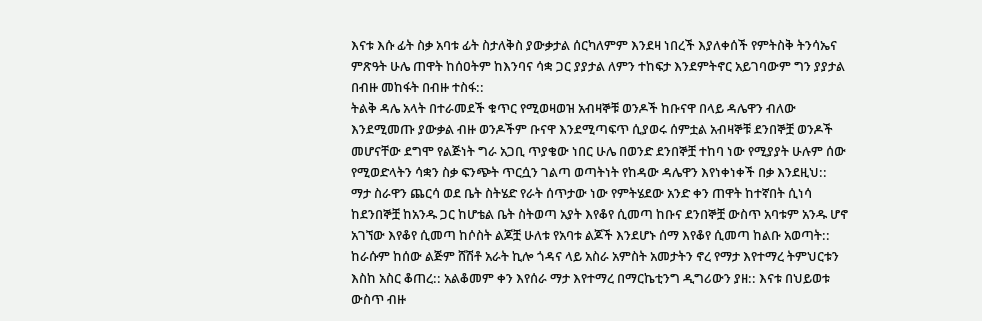እናቱ እሱ ፊት ስቃ አባቱ ፊት ስታለቅስ ያውቃታል ሰርካለምም እንደዛ ነበረች እያለቀሰች የምትስቅ ትንሳኤና ምጽዓት ሁሌ ጠዋት ከሰዐትም ከእንባና ሳቋ ጋር ያያታል ለምን ተከፍታ እንደምትኖር አይገባውም ግን ያያታል በብዙ መከፋት በብዙ ተስፋ::
ትልቅ ዳሌ አላት በተራመደች ቁጥር የሚወዛወዝ አብዛኞቹ ወንዶች ከቡናዋ በላይ ዳሌዋን ብለው እንደሚመጡ ያውቃል ብዙ ወንዶችም ቡናዋ እንደሚጣፍጥ ሲያወሩ ሰምቷል አብዛኞቹ ደንበኞቿ ወንዶች መሆናቸው ደግሞ የልጅነት ግራ አጋቢ ጥያቄው ነበር ሁሌ በወንድ ደንበኞቿ ተከባ ነው የሚያያት ሁሉም ሰው የሚወድላትን ሳቋን ስቃ ፍንጭት ጥርሷን ገልጣ ወጣትነት የከዳው ዳሌዋን እየነቀነቀች በቃ እንደዚህ::
ማታ ስራዋን ጨርሳ ወደ ቤት ስትሄድ የራት ሰጥታው ነው የምትሄደው አንድ ቀን ጠዋት ከተኛበት ሲነሳ ከደንበኞቿ ከአንዱ ጋር ከሆቴል ቤት ስትወጣ አያት እየቆየ ሲመጣ ከቡና ደንበኞቿ ውስጥ አባቱም አንዱ ሆኖ አገኘው እየቆየ ሲመጣ ከሶስት ልጆቿ ሁለቱ የአባቱ ልጆች እንደሆኑ ሰማ እየቆየ ሲመጣ ከልቡ አወጣት::
ከራሱም ከሰው ልጅም ሸሽቶ አራት ኪሎ ጎዳና ላይ አስራ አምስት አመታትን ኖረ የማታ እየተማረ ትምህርቱን እስከ አስር ቆጠረ:: አልቆመም ቀን እየሰራ ማታ እየተማረ በማርኬቲንግ ዲግሪውን ያዘ:: እናቱ በህይወቱ ውስጥ ብዙ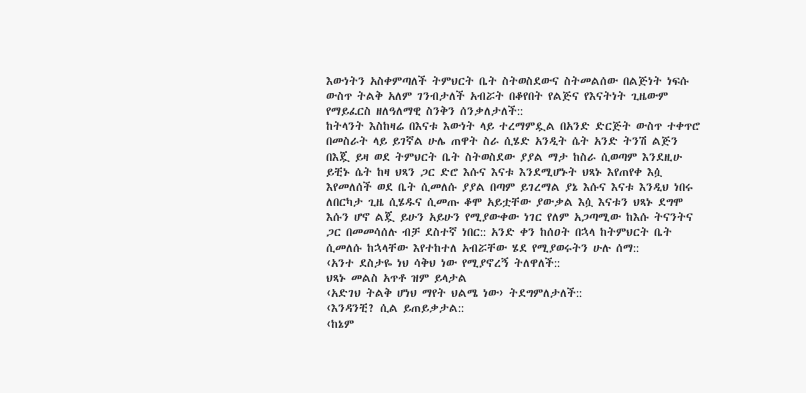እውነትን አስቀምጣለች ትምህርት ቤት ስትወስደውና ስትመልሰው በልጅነት ነፍሱ ውስጥ ትልቅ አለም ገንብታለች አብሯት በቆየበት የልጅና የእናትነት ጊዜውም የማይፈርስ ዘለዓለማዊ ስንቅን ሰንቃለታለች::
ከትላንት እስከዛሬ በእናቱ እውነት ላይ ተረማምዷል በአንድ ድርጅት ውስጥ ተቀጥሮ በመስራት ላይ ይገኛል ሁሌ ጠዋት ስራ ሲሄድ አንዲት ሴት አንድ ትንሽ ልጅን በእጇ ይዛ ወደ ትምህርት ቤት ስትወስደው ያያል ማታ ከስራ ሲወጣም እንደዚሁ ይቺኑ ሴት ከዛ ህጻን ጋር ድሮ እሱና እናቱ እንደሚሆኑት ህጻኑ እየጠየቀ እሷ እየመለሰች ወደ ቤት ሲመለሱ ያያል በጣም ይገረማል ያኔ እሱና እናቱ እንዲህ ነበሩ ለበርካታ ጊዜ ሲሄዱና ሲመጡ ቆሞ አይቷቸው ያውቃል እሷ እናቱን ህጻኑ ደግሞ እሱን ሆኖ ልጇ ይሁን አይሁን የሚያውቀው ነገር የለም አጋጣሚው ከእሱ ትናንትና ጋር በመመሳሰሉ ብቻ ደስተኛ ነበር:: አንድ ቀን ከሰዐት በኋላ ከትምህርት ቤት ሲመለሱ ከኋላቸው እየተከተለ አብሯቸው ሄደ የሚያወሩትን ሁሉ ሰማ::
‹አንተ ደስታዬ ነህ ሳቅህ ነው የሚያኖረኝ ትለዋለች::
ህጻኑ መልስ አጥቶ ዝም ይላታል
‹አድገህ ትልቅ ሆነህ ማየት ህልሜ ነው› ትደግምለታለች::
‹እንዳንቺ? ሲል ይጠይቃታል::
‹ከኔም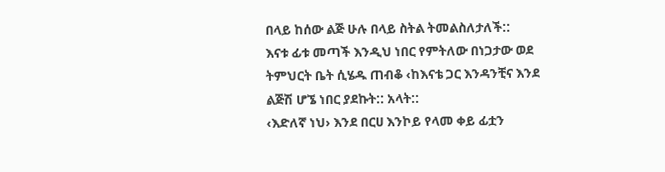በላይ ከሰው ልጅ ሁሉ በላይ ስትል ትመልስለታለች::
እናቱ ፊቱ መጣች እንዲህ ነበር የምትለው በነጋታው ወደ ትምህርት ቤት ሲሄዱ ጠብቆ ‹ከእናቴ ጋር እንዳንቺና እንደ ልጅሽ ሆኜ ነበር ያደኩት:: አላት::
‹እድለኛ ነህ› እንደ በርሀ እንኮይ የላመ ቀይ ፊቷን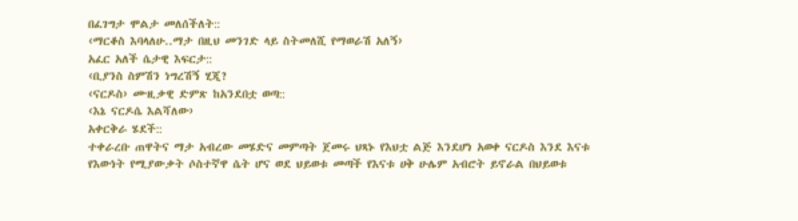በፈገግታ ሞልታ መለሰችለት::
‹ማርቆስ እባላለሁ..ማታ በዚህ መንገድ ላይ ስትመለሺ የማወራሽ አለኝ›
አፈር አለች ሴታዊ እፍርታ::
‹ቢያንስ ስምሽን ነግረሽኝ ሂጂ?
‹ናርዶስ› ሙዚቃዊ ድምጽ ከአንደበቷ ወጣ::
‹እኔ ናርዶሴ እልሻለው›
አቀርቅራ ሄደች::
ተቀራረቡ ጠዋትና ማታ አብረው መሄድና መምጣት ጀመሩ ህጻኑ የእህቷ ልጅ እንደሆነ አወቀ ናርዶስ እንደ እናቱ የእውነት የሚያውቃት ሶስተኛዋ ሴት ሆና ወደ ህይወቱ መጣች የእናቱ ሀቅ ሁሌም አብሮት ይኖራል በህይወቱ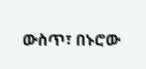ውስጥ፣ በኑሮው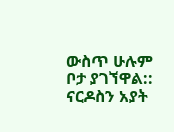ውስጥ ሁሉም ቦታ ያገኘዋል::
ናርዶስን አያት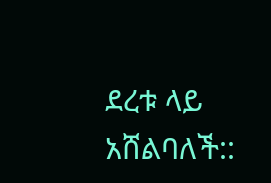ደረቱ ላይ አሸልባለች::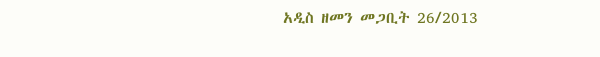አዲስ ዘመን መጋቢት 26/2013